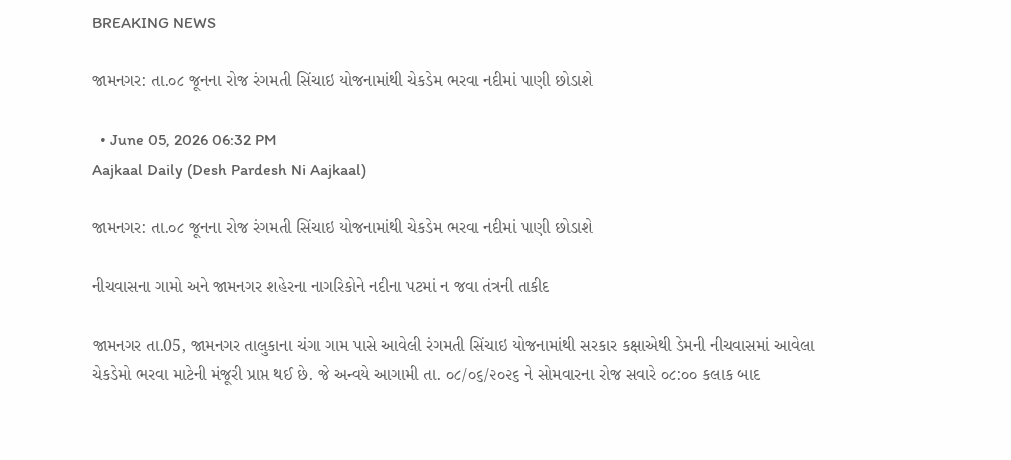BREAKING NEWS

જામનગર: તા.૦૮ જૂનના રોજ રંગમતી સિંચાઇ યોજનામાંથી ચેકડેમ ભરવા નદીમાં પાણી છોડાશે

  • June 05, 2026 06:32 PM
Aajkaal Daily (Desh Pardesh Ni Aajkaal)

જામનગર: તા.૦૮ જૂનના રોજ રંગમતી સિંચાઇ યોજનામાંથી ચેકડેમ ભરવા નદીમાં પાણી છોડાશે

નીચવાસના ગામો અને જામનગર શહેરના નાગરિકોને નદીના પટમાં ન જવા તંત્રની તાકીદ

જામનગર તા.05, જામનગર તાલુકાના ચંગા ગામ પાસે આવેલી રંગમતી સિંચાઇ યોજનામાંથી સરકાર કક્ષાએથી ડેમની નીચવાસમાં આવેલા ચેકડેમો ભરવા માટેની મંજૂરી પ્રાપ્ત થઈ છે. જે અન્વયે આગામી તા. ૦૮/૦૬/૨૦૨૬ ને સોમવારના રોજ સવારે ૦૮:૦૦ કલાક બાદ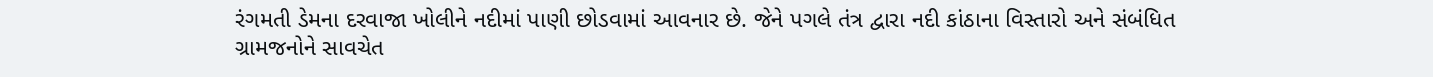રંગમતી ડેમના દરવાજા ખોલીને નદીમાં પાણી છોડવામાં આવનાર છે. જેને પગલે તંત્ર દ્વારા નદી કાંઠાના વિસ્તારો અને સંબંધિત ગ્રામજનોને સાવચેત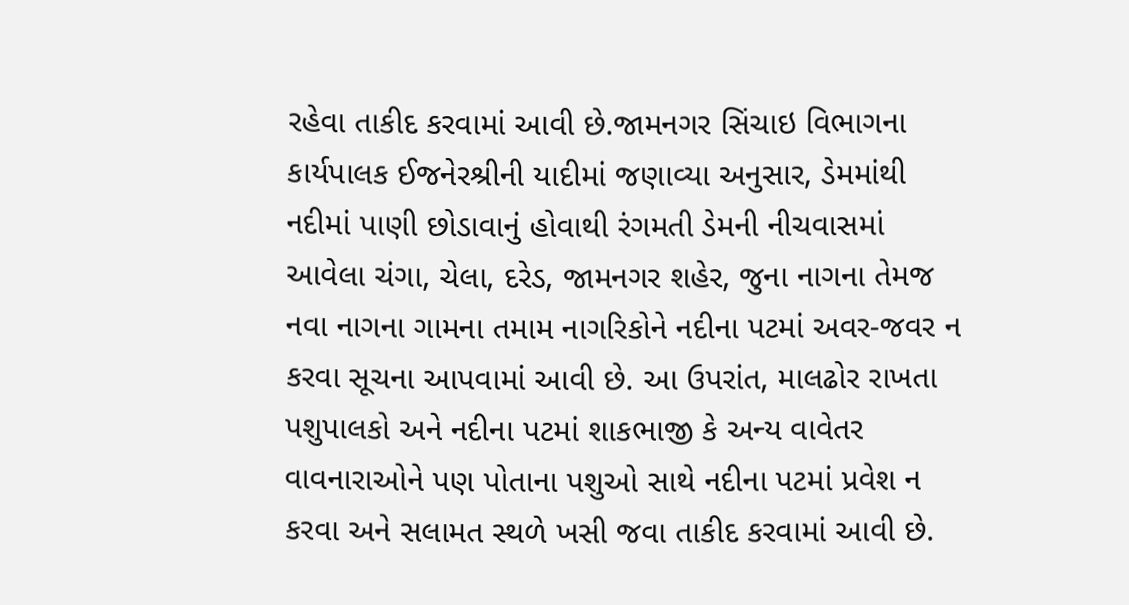રહેવા તાકીદ કરવામાં આવી છે.જામનગર સિંચાઇ વિભાગના કાર્યપાલક ઈજનેરશ્રીની યાદીમાં જણાવ્યા અનુસાર, ડેમમાંથી નદીમાં પાણી છોડાવાનું હોવાથી રંગમતી ડેમની નીચવાસમાં આવેલા ચંગા, ચેલા, દરેડ, જામનગર શહેર, જુના નાગના તેમજ નવા નાગના ગામના તમામ નાગરિકોને નદીના પટમાં અવર-જવર ન કરવા સૂચના આપવામાં આવી છે. આ ઉપરાંત, માલઢોર રાખતા પશુપાલકો અને નદીના પટમાં શાકભાજી કે અન્ય વાવેતર વાવનારાઓને પણ પોતાના પશુઓ સાથે નદીના પટમાં પ્રવેશ ન કરવા અને સલામત સ્થળે ખસી જવા તાકીદ કરવામાં આવી છે.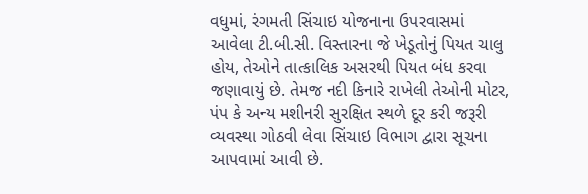વધુમાં, રંગમતી સિંચાઇ યોજનાના ઉપરવાસમાં આવેલા ટી.બી.સી. વિસ્તારના જે ખેડૂતોનું પિયત ચાલુ હોય, તેઓને તાત્કાલિક અસરથી પિયત બંધ કરવા જણાવાયું છે. તેમજ નદી કિનારે રાખેલી તેઓની મોટર, પંપ કે અન્ય મશીનરી સુરક્ષિત સ્થળે દૂર કરી જરૂરી વ્યવસ્થા ગોઠવી લેવા સિંચાઇ વિભાગ દ્વારા સૂચના આપવામાં આવી છે.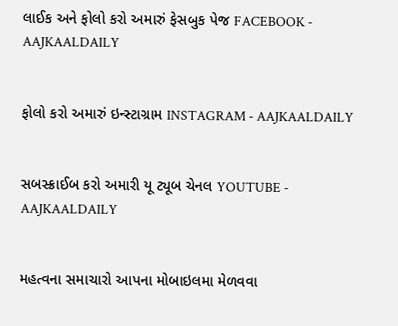લાઈક અને ફોલો કરો અમારું ફેસબુક પેજ FACEBOOK - AAJKAALDAILY


ફોલો કરો અમારું ઇન્સ્ટાગ્રામ INSTAGRAM - AAJKAALDAILY


સબસ્ક્રાઈબ કરો અમારી યૂ ટ્યૂબ ચેનલ YOUTUBE - AAJKAALDAILY


મહત્વના સમાચારો આપના મોબાઇલમા મેળવવા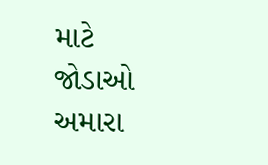માટે જોડાઓ અમારા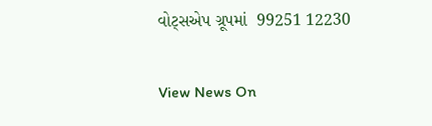વોટ્સએપ ગ્રૂપમાં  99251 12230

View News On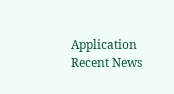Application
Recent News